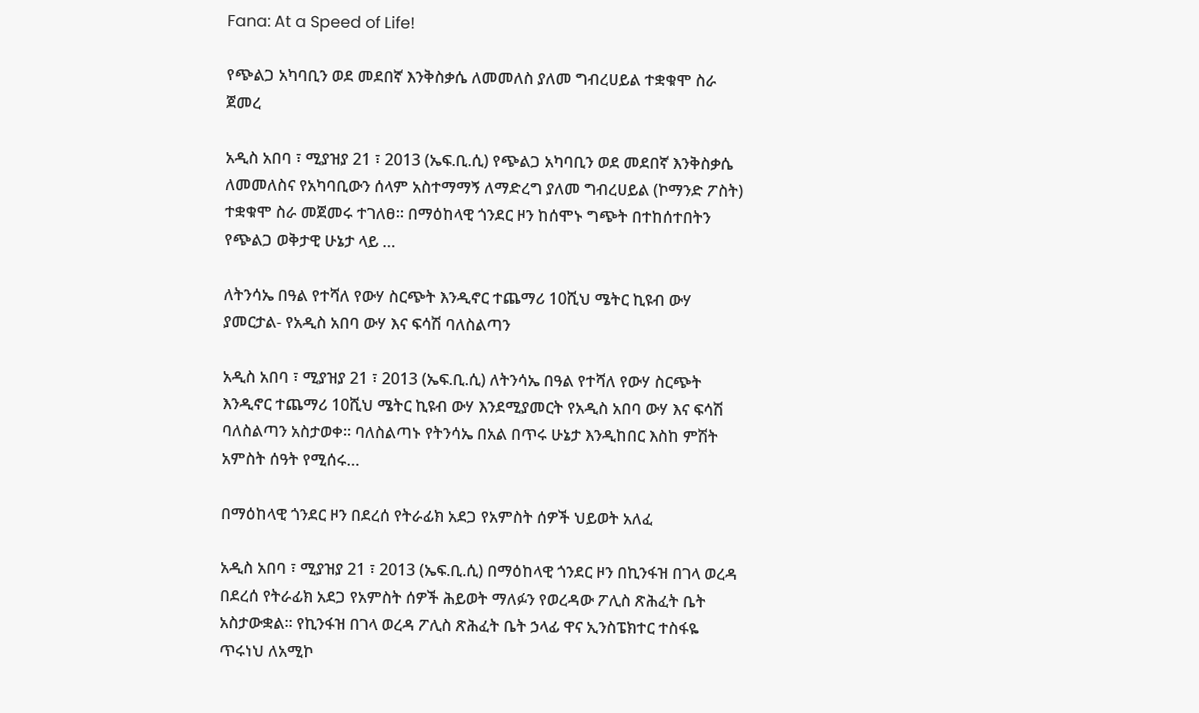Fana: At a Speed of Life!

የጭልጋ አካባቢን ወደ መደበኛ እንቅስቃሴ ለመመለስ ያለመ ግብረሀይል ተቋቁሞ ስራ ጀመረ

አዲስ አበባ ፣ ሚያዝያ 21 ፣ 2013 (ኤፍ.ቢ.ሲ) የጭልጋ አካባቢን ወደ መደበኛ እንቅስቃሴ ለመመለስና የአካባቢውን ሰላም አስተማማኝ ለማድረግ ያለመ ግብረሀይል (ኮማንድ ፖስት) ተቋቁሞ ስራ መጀመሩ ተገለፀ። በማዕከላዊ ጎንደር ዞን ከሰሞኑ ግጭት በተከሰተበትን የጭልጋ ወቅታዊ ሁኔታ ላይ …

ለትንሳኤ በዓል የተሻለ የውሃ ስርጭት እንዲኖር ተጨማሪ 10ሺህ ሜትር ኪዩብ ውሃ ያመርታል- የአዲስ አበባ ውሃ እና ፍሳሽ ባለስልጣን

አዲስ አበባ ፣ ሚያዝያ 21 ፣ 2013 (ኤፍ.ቢ.ሲ) ለትንሳኤ በዓል የተሻለ የውሃ ስርጭት እንዲኖር ተጨማሪ 10ሺህ ሜትር ኪዩብ ውሃ እንደሚያመርት የአዲስ አበባ ውሃ እና ፍሳሽ ባለስልጣን አስታወቀ፡፡ ባለስልጣኑ የትንሳኤ በአል በጥሩ ሁኔታ እንዲከበር እስከ ምሽት አምስት ሰዓት የሚሰሩ…

በማዕከላዊ ጎንደር ዞን በደረሰ የትራፊክ አደጋ የአምስት ሰዎች ህይወት አለፈ

አዲስ አበባ ፣ ሚያዝያ 21 ፣ 2013 (ኤፍ.ቢ.ሲ) በማዕከላዊ ጎንደር ዞን በኪንፋዝ በገላ ወረዳ በደረሰ የትራፊክ አደጋ የአምስት ሰዎች ሕይወት ማለፉን የወረዳው ፖሊስ ጽሕፈት ቤት አስታውቋል፡፡ የኪንፋዝ በገላ ወረዳ ፖሊስ ጽሕፈት ቤት ኃላፊ ዋና ኢንስፔክተር ተስፋዬ ጥሩነህ ለአሚኮ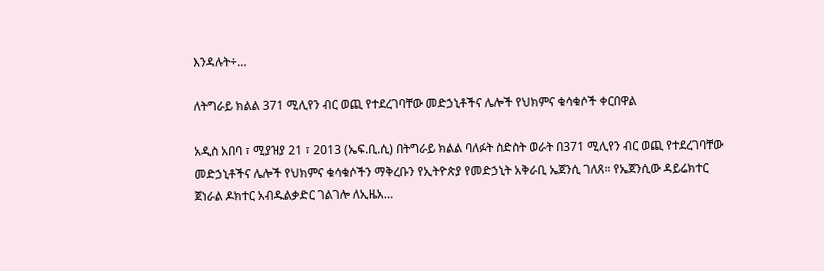እንዳሉት÷…

ለትግራይ ክልል 371 ሚሊየን ብር ወጪ የተደረገባቸው መድኃኒቶችና ሌሎች የህክምና ቁሳቁሶች ቀርበዋል

አዲስ አበባ ፣ ሚያዝያ 21 ፣ 2013 (ኤፍ.ቢ.ሲ) በትግራይ ክልል ባለፉት ስድስት ወራት በ371 ሚሊየን ብር ወጪ የተደረገባቸው መድኃኒቶችና ሌሎች የህክምና ቁሳቁሶችን ማቅረቡን የኢትዮጵያ የመድኃኒት አቅራቢ ኤጀንሲ ገለጸ። የኤጀንሲው ዳይሬክተር ጀነራል ዶክተር አብዱልቃድር ገልገሎ ለኢዜአ…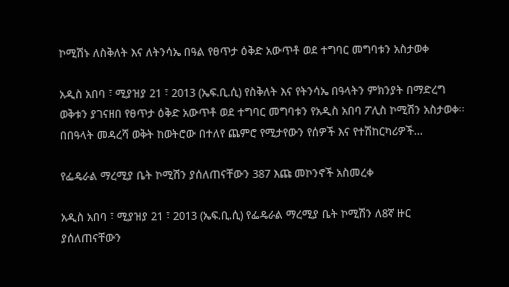ኮሚሽኑ ለስቅለት እና ለትንሳኤ በዓል የፀጥታ ዕቅድ አውጥቶ ወደ ተግባር መግባቱን አስታወቀ

አዲስ አበባ ፣ ሚያዝያ 21 ፣ 2013 (ኤፍ.ቢ.ሲ) የስቅለት እና የትንሳኤ በዓላትን ምክንያት በማድረግ ወቅቱን ያገናዘበ የፀጥታ ዕቅድ አውጥቶ ወደ ተግባር መግባቱን የአዲስ አበባ ፖሊስ ኮሚሽን አስታወቀ፡፡ በበዓላት መዳረሻ ወቅት ከወትሮው በተለየ ጨምሮ የሚታየውን የሰዎች እና የተሽከርካሪዎች…

የፌዴራል ማረሚያ ቤት ኮሚሽን ያሰለጠናቸውን 387 እጩ መኮንኖች አስመረቀ

አዲስ አበባ ፣ ሚያዝያ 21 ፣ 2013 (ኤፍ.ቢ.ሲ) የፌዴራል ማረሚያ ቤት ኮሚሽን ለ8ኛ ዙር ያሰለጠናቸውን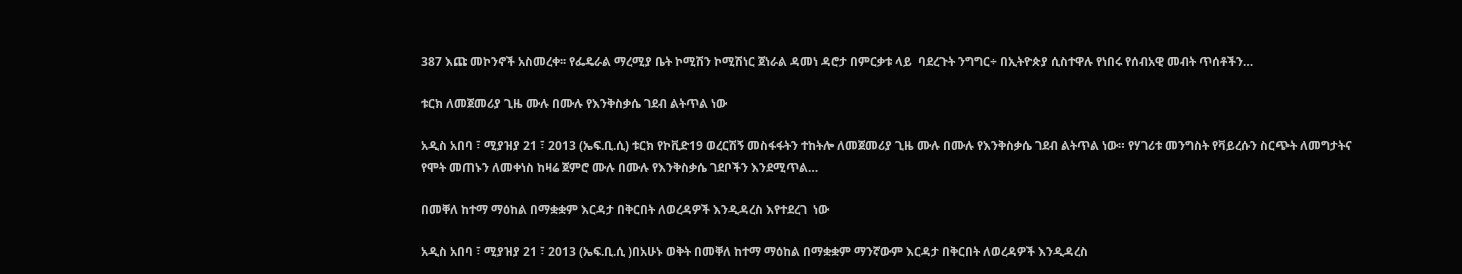387 እጩ መኮንኖች አስመረቀ፡፡ የፌዴራል ማረሚያ ቤት ኮሚሽን ኮሚሽነር ጀነራል ዳመነ ዳሮታ በምርቃቱ ላይ  ባደረጉት ንግግር÷ በኢትዮጵያ ሲስተዋሉ የነበሩ የሰብአዊ መብት ጥሰቶችን…

ቱርክ ለመጀመሪያ ጊዜ ሙሉ በሙሉ የእንቅስቃሴ ገደብ ልትጥል ነው

አዲስ አበባ ፣ ሚያዝያ 21 ፣ 2013 (ኤፍ.ቢ.ሲ) ቱርክ የኮቪድ19 ወረርሽኝ መስፋፋትን ተከትሎ ለመጀመሪያ ጊዜ ሙሉ በሙሉ የእንቅስቃሴ ገደብ ልትጥል ነው። የሃገሪቱ መንግስት የቫይረሱን ስርጭት ለመግታትና የሞት መጠኑን ለመቀነስ ከዛሬ ጀምሮ ሙሉ በሙሉ የእንቅስቃሴ ገደቦችን እንደሚጥል…

በመቐለ ከተማ ማዕከል በማቋቋም እርዳታ በቅርበት ለወረዳዎች እንዲዳረስ እየተደረገ  ነው

አዲስ አበባ ፣ ሚያዝያ 21 ፣ 2013 (ኤፍ.ቢ.ሲ )በአሁኑ ወቅት በመቐለ ከተማ ማዕከል በማቋቋም ማንኛውም እርዳታ በቅርበት ለወረዳዎች እንዲዳረስ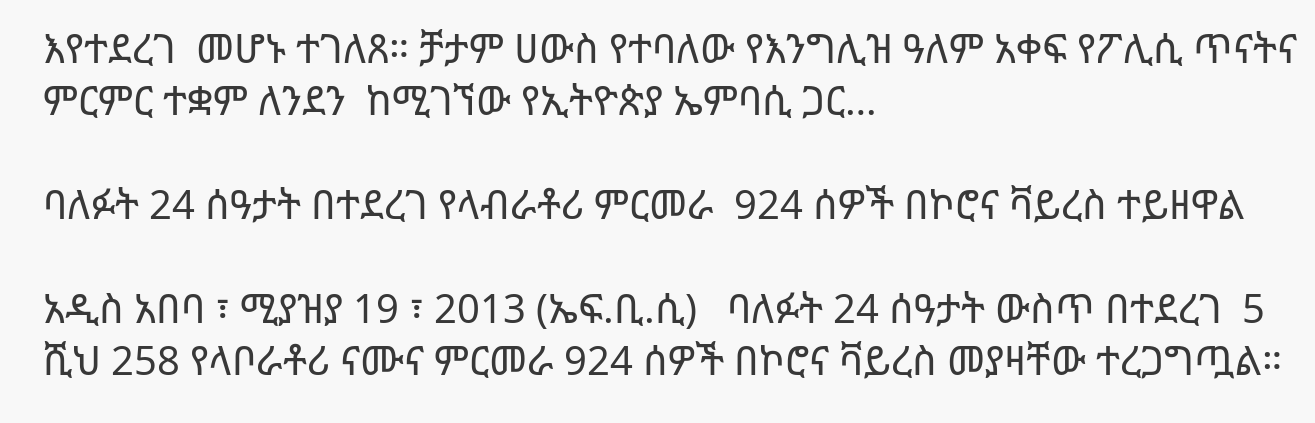እየተደረገ  መሆኑ ተገለጸ። ቻታም ሀውስ የተባለው የእንግሊዝ ዓለም አቀፍ የፖሊሲ ጥናትና ምርምር ተቋም ለንደን  ከሚገኘው የኢትዮጵያ ኤምባሲ ጋር…

ባለፉት 24 ሰዓታት በተደረገ የላብራቶሪ ምርመራ  924 ሰዎች በኮሮና ቫይረስ ተይዘዋል

አዲስ አበባ ፣ ሚያዝያ 19 ፣ 2013 (ኤፍ.ቢ.ሲ)   ባለፉት 24 ሰዓታት ውስጥ በተደረገ  5 ሺህ 258 የላቦራቶሪ ናሙና ምርመራ 924 ሰዎች በኮሮና ቫይረስ መያዛቸው ተረጋግጧል።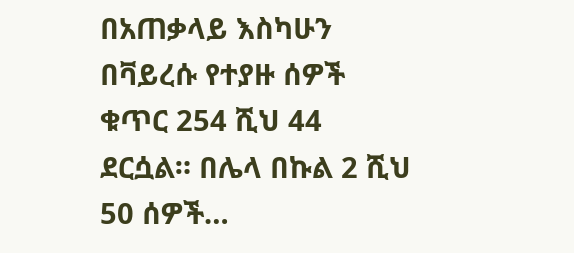በአጠቃላይ እስካሁን በቫይረሱ የተያዙ ሰዎች ቁጥር 254 ሺህ 44 ደርሷል። በሌላ በኩል 2 ሺህ 50 ሰዎች…